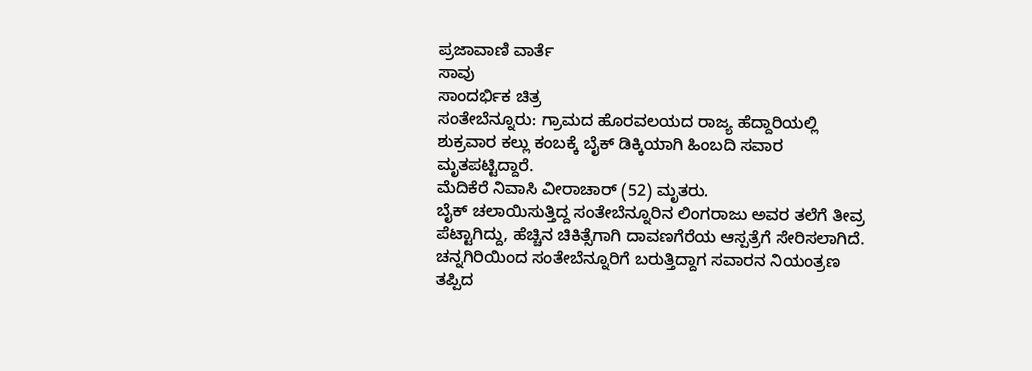ಪ್ರಜಾವಾಣಿ ವಾರ್ತೆ
ಸಾವು
ಸಾಂದರ್ಭಿಕ ಚಿತ್ರ
ಸಂತೇಬೆನ್ನೂರು: ಗ್ರಾಮದ ಹೊರವಲಯದ ರಾಜ್ಯ ಹೆದ್ದಾರಿಯಲ್ಲಿ ಶುಕ್ರವಾರ ಕಲ್ಲು ಕಂಬಕ್ಕೆ ಬೈಕ್ ಡಿಕ್ಕಿಯಾಗಿ ಹಿಂಬದಿ ಸವಾರ ಮೃತಪಟ್ಟಿದ್ದಾರೆ.
ಮೆದಿಕೆರೆ ನಿವಾಸಿ ವೀರಾಚಾರ್ (52) ಮೃತರು.
ಬೈಕ್ ಚಲಾಯಿಸುತ್ತಿದ್ದ ಸಂತೇಬೆನ್ನೂರಿನ ಲಿಂಗರಾಜು ಅವರ ತಲೆಗೆ ತೀವ್ರ ಪೆಟ್ಟಾಗಿದ್ದು, ಹೆಚ್ಚಿನ ಚಿಕಿತ್ಸೆಗಾಗಿ ದಾವಣಗೆರೆಯ ಆಸ್ಪತ್ರೆಗೆ ಸೇರಿಸಲಾಗಿದೆ.
ಚನ್ನಗಿರಿಯಿಂದ ಸಂತೇಬೆನ್ನೂರಿಗೆ ಬರುತ್ತಿದ್ದಾಗ ಸವಾರನ ನಿಯಂತ್ರಣ ತಪ್ಪಿದ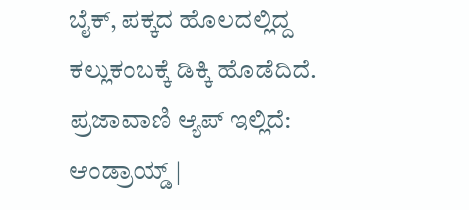ಬೈಕ್, ಪಕ್ಕದ ಹೊಲದಲ್ಲಿದ್ದ ಕಲ್ಲುಕಂಬಕ್ಕೆ ಡಿಕ್ಕಿ ಹೊಡೆದಿದೆ.
ಪ್ರಜಾವಾಣಿ ಆ್ಯಪ್ ಇಲ್ಲಿದೆ: ಆಂಡ್ರಾಯ್ಡ್ |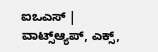ಐಒಎಸ್ | ವಾಟ್ಸ್ಆ್ಯಪ್, ಎಕ್ಸ್,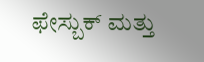ಫೇಸ್ಬುಕ್ ಮತ್ತು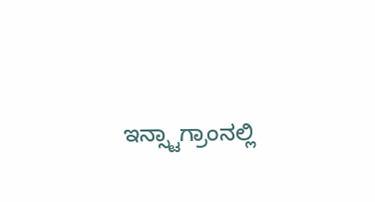ಇನ್ಸ್ಟಾಗ್ರಾಂನಲ್ಲಿ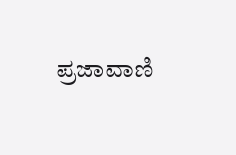ಪ್ರಜಾವಾಣಿ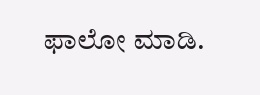ಫಾಲೋ ಮಾಡಿ.